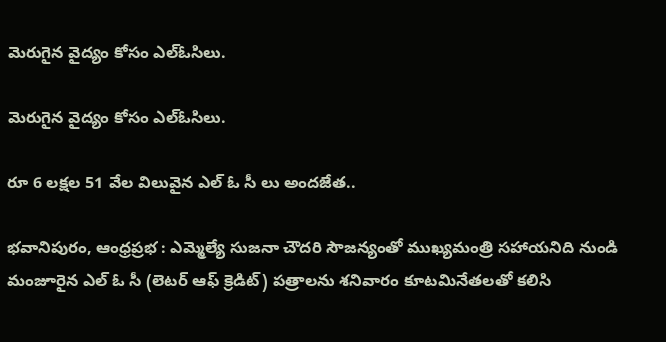మెరుగైన వైద్యం కోసం ఎల్ఓసిలు.

మెరుగైన వైద్యం కోసం ఎల్ఓసిలు.

రూ 6 లక్షల 51 వేల విలువైన ఎల్ ఓ సీ లు అందజేత..

భవానిపురం, ఆంధ్రప్రభ : ఎమ్మెల్యే సుజనా చౌదరి సౌజన్యంతో ముఖ్యమంత్రి సహాయనిది నుండి మంజూరైన ఎల్ ఓ సీ (లెటర్ ఆఫ్ క్రెడిట్) పత్రాలను శనివారం కూటమినేతలతో కలిసి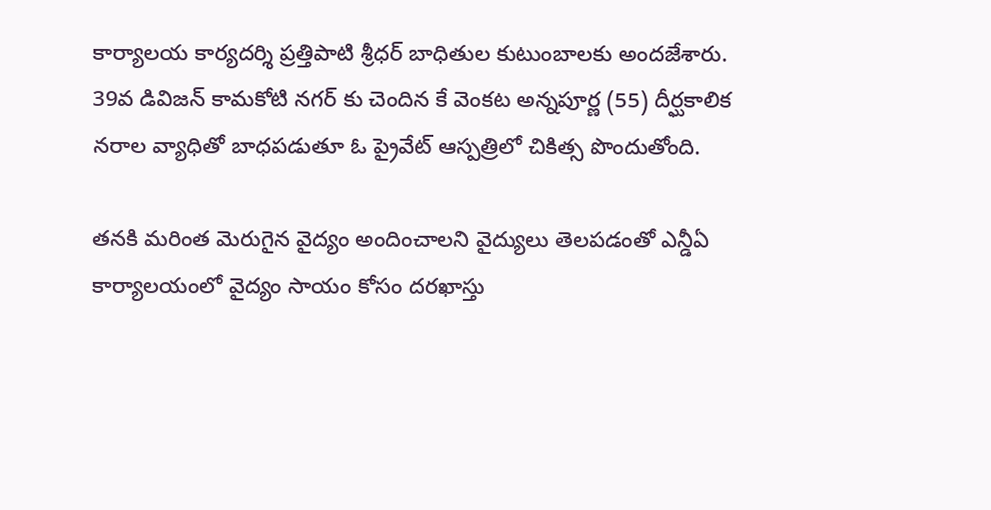కార్యాలయ కార్యదర్శి ప్రత్తిపాటి శ్రీధర్ బాధితుల కుటుంబాలకు అందజేశారు. 39వ డివిజన్ కామకోటి నగర్ కు చెందిన కే వెంకట అన్నపూర్ణ (55) దీర్ఘకాలిక నరాల వ్యాధితో బాధపడుతూ ఓ ప్రైవేట్ ఆస్పత్రిలో చికిత్స పొందుతోంది.

తనకి మరింత మెరుగైన వైద్యం అందించాలని వైద్యులు తెలపడంతో ఎన్డీఏ కార్యాలయంలో వైద్యం సాయం కోసం దరఖాస్తు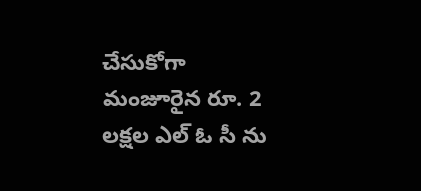చేసుకోగా మంజూరైన రూ. 2 లక్షల ఎల్ ఓ సీ ను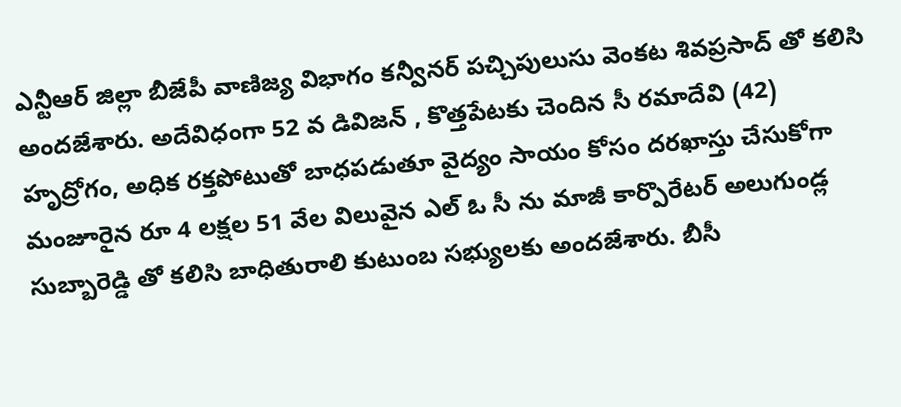ఎన్టీఆర్ జిల్లా బీజేపీ వాణిజ్య విభాగం కన్వీనర్ పచ్చిపులుసు వెంకట శివప్రసాద్ తో కలిసి అందజేశారు. అదేవిధంగా 52 వ డివిజన్ , కొత్తపేటకు చెందిన సీ రమాదేవి (42) హృద్రోగం, అధిక రక్తపోటుతో బాధపడుతూ వైద్యం సాయం కోసం దరఖాస్తు చేసుకోగా మంజూరైన రూ 4 లక్షల 51 వేల విలువైన ఎల్ ఓ సీ ను మాజీ కార్పొరేటర్ అలుగుండ్ల సుబ్బారెడ్డి తో కలిసి బాధితురాలి కుటుంబ సభ్యులకు అందజేశారు. బీసీ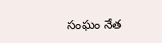సంఘం నేత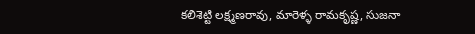కలిశెట్టి లక్ష్మణరావు, మారెళ్ళ రామకృష్ణ, సుజనా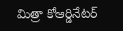మిత్రా కోఆర్డినేటర్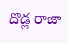దొడ్ల రాజా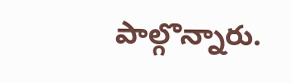పాల్గొన్నారు.